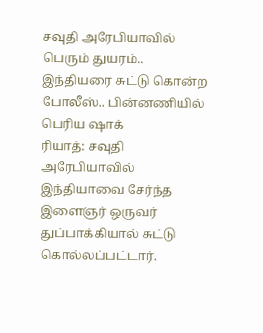சவுதி அரேபியாவில் பெரும் துயரம்.. இந்தியரை சுட்டு கொன்ற போலீஸ்.. பின்னணியில் பெரிய ஷாக்
ரியாத்: சவுதி அரேபியாவில் இந்தியாவை சேர்ந்த இளைஞர் ஒருவர் துப்பாக்கியால் சுட்டு கொல்லப்பட்டார்.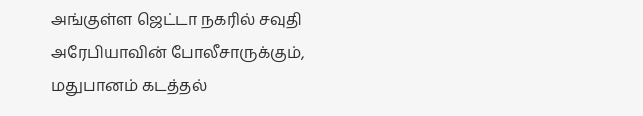அங்குள்ள ஜெட்டா நகரில் சவுதி அரேபியாவின் போலீசாருக்கும், மதுபானம் கடத்தல்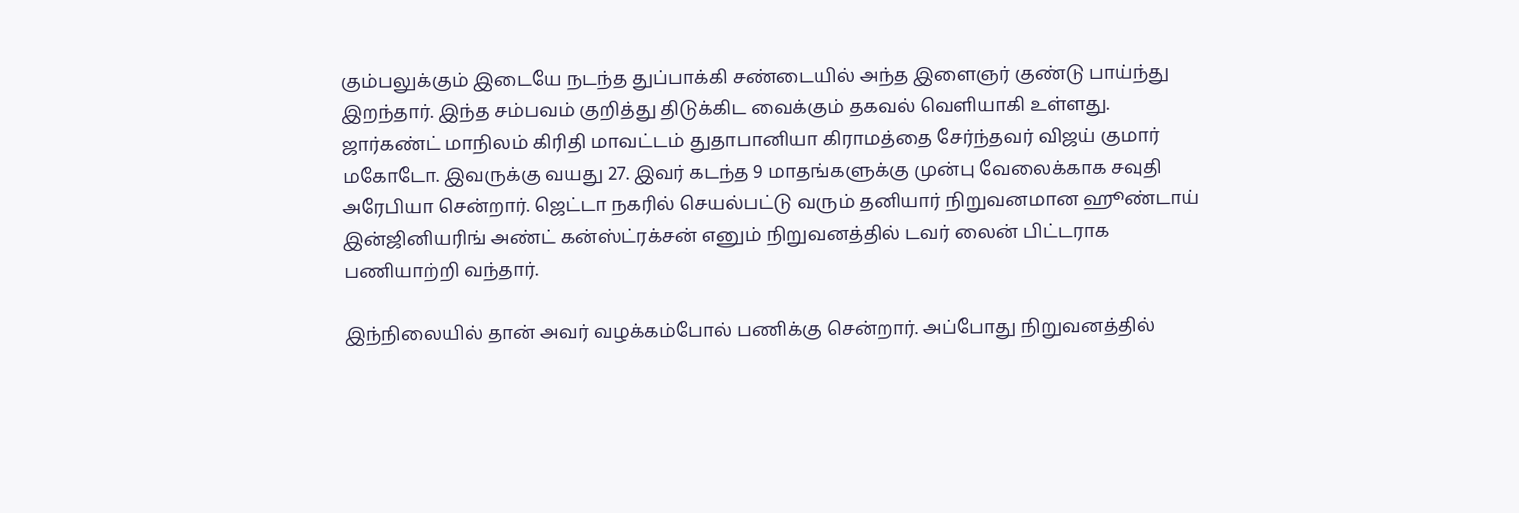கும்பலுக்கும் இடையே நடந்த துப்பாக்கி சண்டையில் அந்த இளைஞர் குண்டு பாய்ந்து இறந்தார். இந்த சம்பவம் குறித்து திடுக்கிட வைக்கும் தகவல் வெளியாகி உள்ளது.
ஜார்கண்ட் மாநிலம் கிரிதி மாவட்டம் துதாபானியா கிராமத்தை சேர்ந்தவர் விஜய் குமார் மகோடோ. இவருக்கு வயது 27. இவர் கடந்த 9 மாதங்களுக்கு முன்பு வேலைக்காக சவுதி அரேபியா சென்றார். ஜெட்டா நகரில் செயல்பட்டு வரும் தனியார் நிறுவனமான ஹூண்டாய் இன்ஜினியரிங் அண்ட் கன்ஸ்ட்ரக்சன் எனும் நிறுவனத்தில் டவர் லைன் பிட்டராக பணியாற்றி வந்தார்.

இந்நிலையில் தான் அவர் வழக்கம்போல் பணிக்கு சென்றார். அப்போது நிறுவனத்தில்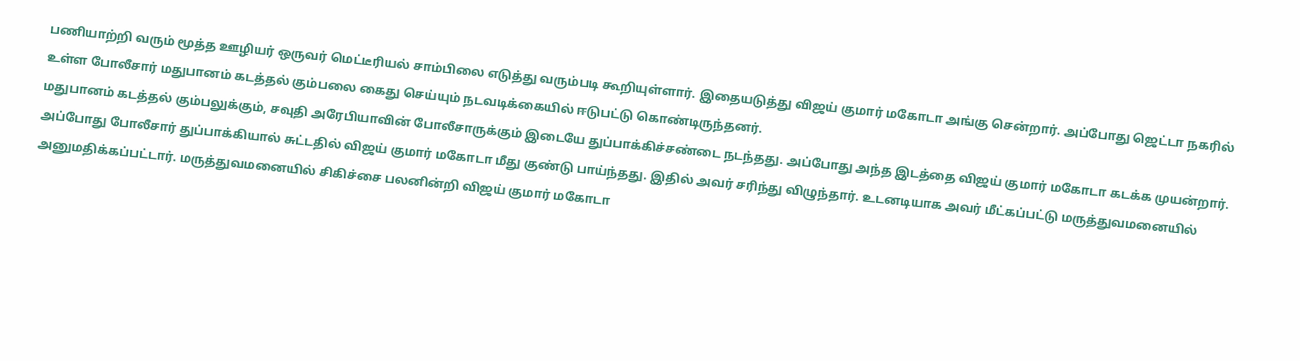பணியாற்றி வரும் மூத்த ஊழியர் ஒருவர் மெட்டீரியல் சாம்பிலை எடுத்து வரும்படி கூறியுள்ளார். இதையடுத்து விஜய் குமார் மகோடா அங்கு சென்றார். அப்போது ஜெட்டா நகரில் உள்ள போலீசார் மதுபானம் கடத்தல் கும்பலை கைது செய்யும் நடவடிக்கையில் ஈடுபட்டு கொண்டிருந்தனர்.
மதுபானம் கடத்தல் கும்பலுக்கும், சவுதி அரேபியாவின் போலீசாருக்கும் இடையே துப்பாக்கிச்சண்டை நடந்தது. அப்போது அந்த இடத்தை விஜய் குமார் மகோடா கடக்க முயன்றார். அப்போது போலீசார் துப்பாக்கியால் சுட்டதில் விஜய் குமார் மகோடா மீது குண்டு பாய்ந்தது. இதில் அவர் சரிந்து விழுந்தார். உடனடியாக அவர் மீட்கப்பட்டு மருத்துவமனையில் அனுமதிக்கப்பட்டார். மருத்துவமனையில் சிகிச்சை பலனின்றி விஜய் குமார் மகோடா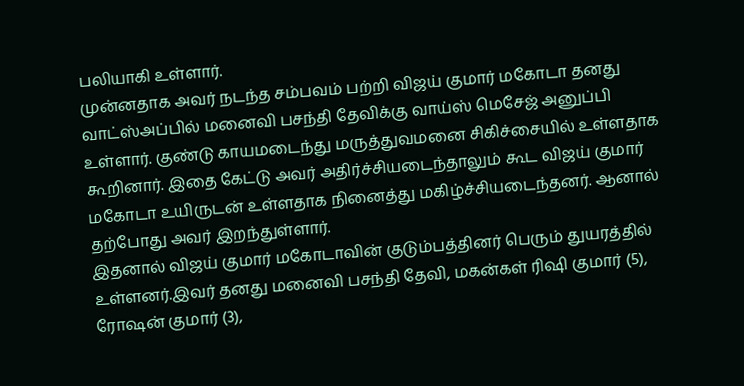பலியாகி உள்ளார்.
முன்னதாக அவர் நடந்த சம்பவம் பற்றி விஜய் குமார் மகோடா தனது வாட்ஸ்அப்பில் மனைவி பசந்தி தேவிக்கு வாய்ஸ் மெசேஜ் அனுப்பி உள்ளார். குண்டு காயமடைந்து மருத்துவமனை சிகிச்சையில் உள்ளதாக கூறினார். இதை கேட்டு அவர் அதிர்ச்சியடைந்தாலும் கூட விஜய் குமார் மகோடா உயிருடன் உள்ளதாக நினைத்து மகிழ்ச்சியடைந்தனர். ஆனால் தற்போது அவர் இறந்துள்ளார்.
இதனால் விஜய் குமார் மகோடாவின் குடும்பத்தினர் பெரும் துயரத்தில் உள்ளனர்.இவர் தனது மனைவி பசந்தி தேவி, மகன்கள் ரிஷி குமார் (5), ரோஷன் குமார் (3),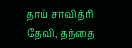தாய் சாவித்ரி தேவி, தந்தை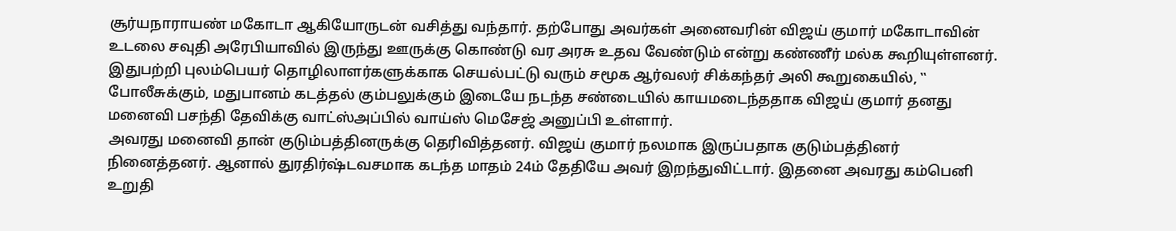சூர்யநாராயண் மகோடா ஆகியோருடன் வசித்து வந்தார். தற்போது அவர்கள் அனைவரின் விஜய் குமார் மகோடாவின் உடலை சவுதி அரேபியாவில் இருந்து ஊருக்கு கொண்டு வர அரசு உதவ வேண்டும் என்று கண்ணீர் மல்க கூறியுள்ளனர்.
இதுபற்றி புலம்பெயர் தொழிலாளர்களுக்காக செயல்பட்டு வரும் சமூக ஆர்வலர் சிக்கந்தர் அலி கூறுகையில், ‛‛ போலீசுக்கும், மதுபானம் கடத்தல் கும்பலுக்கும் இடையே நடந்த சண்டையில் காயமடைந்ததாக விஜய் குமார் தனது மனைவி பசந்தி தேவிக்கு வாட்ஸ்அப்பில் வாய்ஸ் மெசேஜ் அனுப்பி உள்ளார்.
அவரது மனைவி தான் குடும்பத்தினருக்கு தெரிவித்தனர். விஜய் குமார் நலமாக இருப்பதாக குடும்பத்தினர் நினைத்தனர். ஆனால் துரதிர்ஷ்டவசமாக கடந்த மாதம் 24ம் தேதியே அவர் இறந்துவிட்டார். இதனை அவரது கம்பெனி உறுதி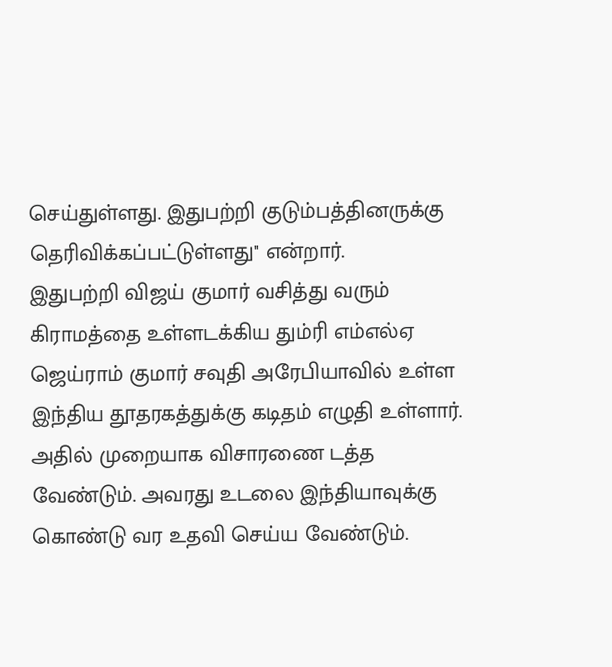செய்துள்ளது. இதுபற்றி குடும்பத்தினருக்கு தெரிவிக்கப்பட்டுள்ளது'' என்றார்.
இதுபற்றி விஜய் குமார் வசித்து வரும் கிராமத்தை உள்ளடக்கிய தும்ரி எம்எல்ஏ ஜெய்ராம் குமார் சவுதி அரேபியாவில் உள்ள இந்திய தூதரகத்துக்கு கடிதம் எழுதி உள்ளார். அதில் முறையாக விசாரணை டத்த வேண்டும். அவரது உடலை இந்தியாவுக்கு கொண்டு வர உதவி செய்ய வேண்டும்.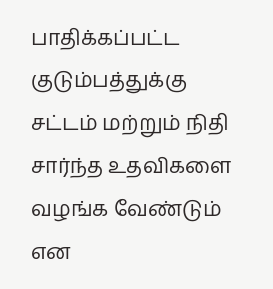பாதிக்கப்பட்ட குடும்பத்துக்கு சட்டம் மற்றும் நிதி சார்ந்த உதவிகளை வழங்க வேண்டும் என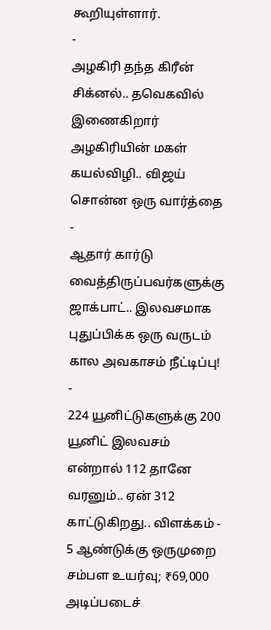கூறியுள்ளார்.
-
அழகிரி தந்த கிரீன் சிக்னல்.. தவெகவில் இணைகிறார் அழகிரியின் மகள் கயல்விழி.. விஜய் சொன்ன ஒரு வார்த்தை -
ஆதார் கார்டு வைத்திருப்பவர்களுக்கு ஜாக்பாட்.. இலவசமாக புதுப்பிக்க ஒரு வருடம் கால அவகாசம் நீட்டிப்பு! -
224 யூனிட்டுகளுக்கு 200 யூனிட் இலவசம் என்றால் 112 தானே வரனும்.. ஏன் 312 காட்டுகிறது.. விளக்கம் -
5 ஆண்டுக்கு ஒருமுறை சம்பள உயர்வு; ₹69,000 அடிப்படைச்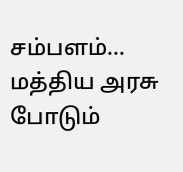சம்பளம்... மத்திய அரசு போடும்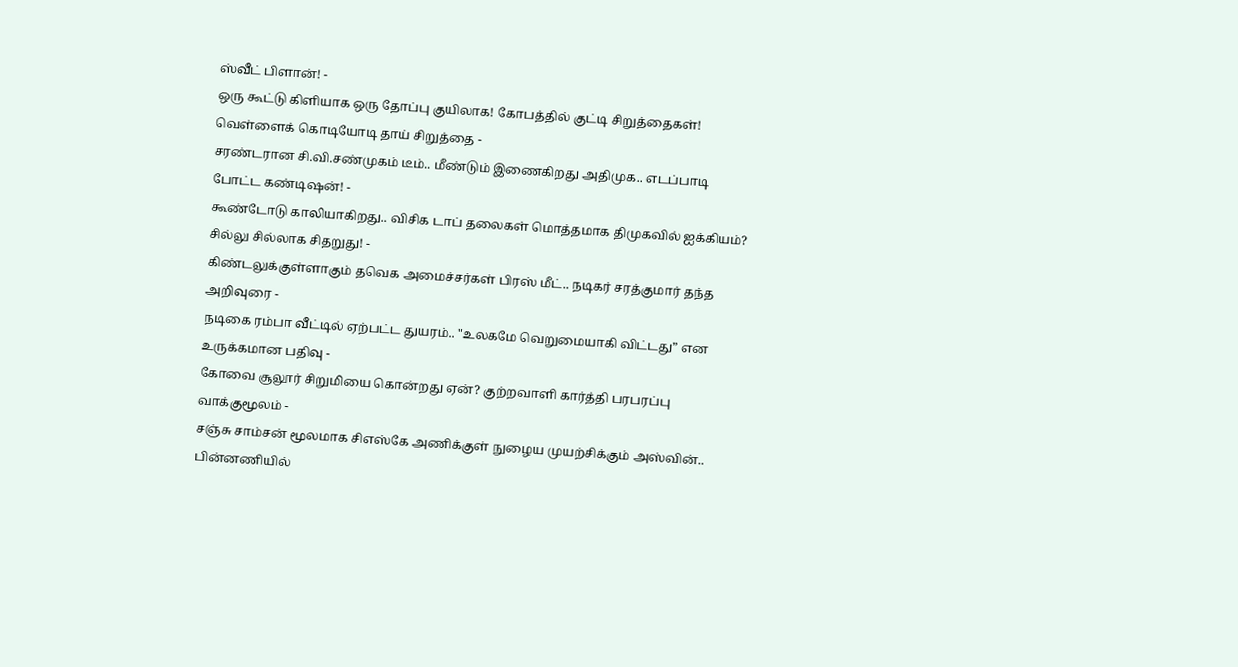ஸ்வீட் பிளான்! -
ஒரு கூட்டு கிளியாக ஒரு தோப்பு குயிலாக! கோபத்தில் குட்டி சிறுத்தைகள்! வெள்ளைக் கொடியோடி தாய் சிறுத்தை -
சரண்டரான சி.வி.சண்முகம் டீம்.. மீண்டும் இணைகிறது அதிமுக.. எடப்பாடி போட்ட கண்டிஷன்! -
கூண்டோடு காலியாகிறது.. விசிக டாப் தலைகள் மொத்தமாக திமுகவில் ஐக்கியம்? சில்லு சில்லாக சிதறுது! -
கிண்டலுக்குள்ளாகும் தவெக அமைச்சர்கள் பிரஸ் மீட்.. நடிகர் சரத்குமார் தந்த அறிவுரை -
நடிகை ரம்பா வீட்டில் ஏற்பட்ட துயரம்.. "உலகமே வெறுமையாகி விட்டது” என உருக்கமான பதிவு -
கோவை சூலூர் சிறுமியை கொன்றது ஏன்? குற்றவாளி கார்த்தி பரபரப்பு வாக்குமூலம் -
சஞ்சு சாம்சன் மூலமாக சிஎஸ்கே அணிக்குள் நுழைய முயற்சிக்கும் அஸ்வின்.. பின்னணியில்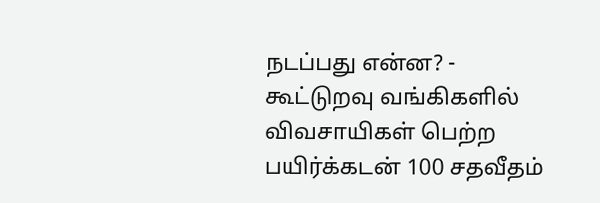நடப்பது என்ன? -
கூட்டுறவு வங்கிகளில் விவசாயிகள் பெற்ற பயிர்க்கடன் 100 சதவீதம்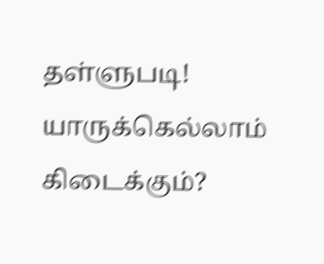தள்ளுபடி! யாருக்கெல்லாம் கிடைக்கும்?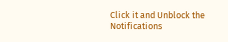Click it and Unblock the Notifications